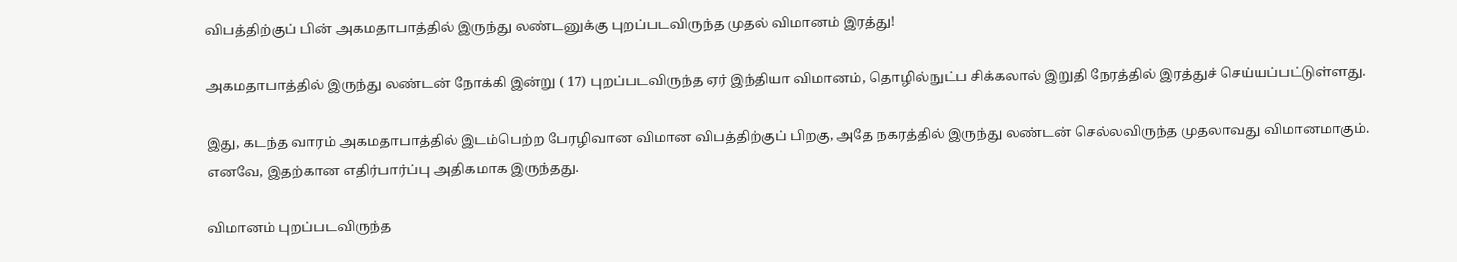விபத்திற்குப் பின் அகமதாபாத்தில் இருந்து லண்டனுக்கு புறப்படவிருந்த முதல் விமானம் இரத்து!

அகமதாபாத்தில் இருந்து லண்டன் நோக்கி இன்று ( 17) புறப்படவிருந்த ஏர் இந்தியா விமானம், தொழில்நுட்ப சிக்கலால் இறுதி நேரத்தில் இரத்துச் செய்யப்பட்டுள்ளது.

இது, கடந்த வாரம் அகமதாபாத்தில் இடம்பெற்ற பேரழிவான விமான விபத்திற்குப் பிறகு, அதே நகரத்தில் இருந்து லண்டன் செல்லவிருந்த முதலாவது விமானமாகும். எனவே, இதற்கான எதிர்பார்ப்பு அதிகமாக இருந்தது.

விமானம் புறப்படவிருந்த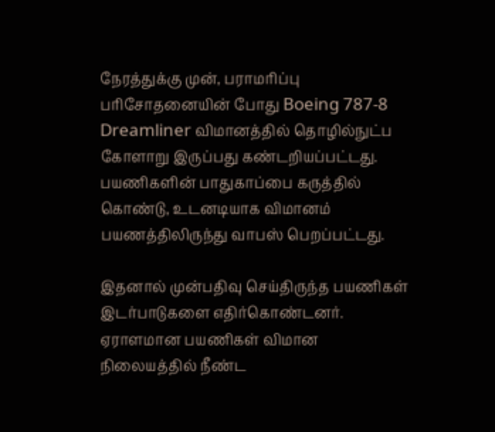நேரத்துக்கு முன், பராமரிப்பு பரிசோதனையின் போது Boeing 787-8 Dreamliner விமானத்தில் தொழில்நுட்ப கோளாறு இருப்பது கண்டறியப்பட்டது. பயணிகளின் பாதுகாப்பை கருத்தில் கொண்டு, உடனடியாக விமானம் பயணத்திலிருந்து வாபஸ் பெறப்பட்டது.

இதனால் முன்பதிவு செய்திருந்த பயணிகள் இடர்பாடுகளை எதிர்கொண்டனர். ஏராளமான பயணிகள் விமான நிலையத்தில் நீண்ட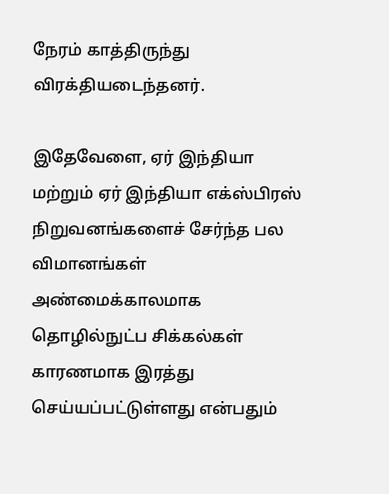நேரம் காத்திருந்து விரக்தியடைந்தனர்.

இதேவேளை, ஏர் இந்தியா மற்றும் ஏர் இந்தியா எக்ஸ்பிரஸ் நிறுவனங்களைச் சேர்ந்த பல விமானங்கள் அண்மைக்காலமாக தொழில்நுட்ப சிக்கல்கள் காரணமாக இரத்து செய்யப்பட்டுள்ளது என்பதும்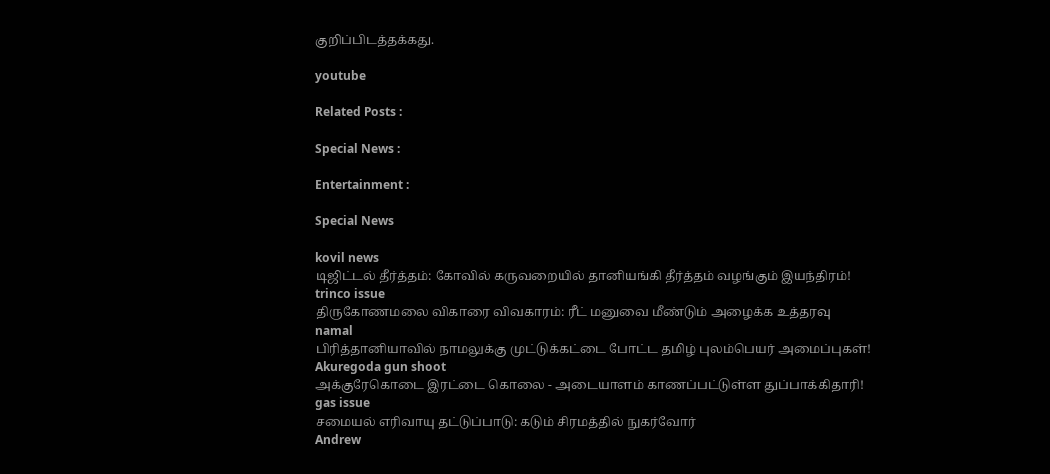குறிப்பிடத்தக்கது.

youtube

Related Posts :

Special News :

Entertainment :

Special News

kovil news
டிஜிட்டல் தீர்த்தம்: கோவில் கருவறையில் தானியங்கி தீர்த்தம் வழங்கும் இயந்திரம்!
trinco issue
திருகோணமலை விகாரை விவகாரம்: ரீட் மனுவை மீண்டும் அழைக்க உத்தரவு
namal
பிரித்தானியாவில் நாமலுக்கு முட்டுக்கட்டை போட்ட தமிழ் புலம்பெயர் அமைப்புகள்!
Akuregoda gun shoot
அக்குரேகொடை இரட்டை கொலை - அடையாளம் காணப்பட்டுள்ள துப்பாக்கிதாரி!
gas issue
சமையல் எரிவாயு தட்டுப்பாடு: கடும் சிரமத்தில் நுகர்வோர்
Andrew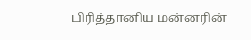பிரித்தானிய மன்னரின்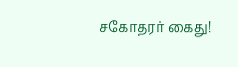சகோதரர் கைது!